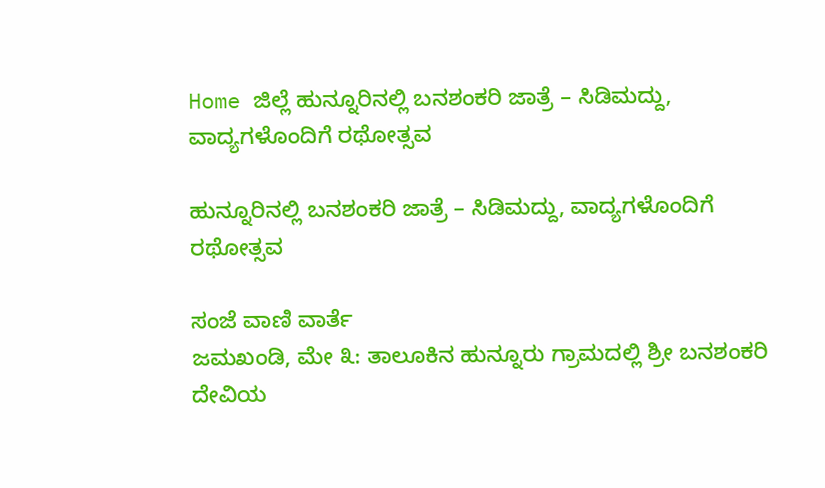Home ಜಿಲ್ಲೆ ಹುನ್ನೂರಿನಲ್ಲಿ ಬನಶಂಕರಿ ಜಾತ್ರೆ – ಸಿಡಿಮದ್ದು, ವಾದ್ಯಗಳೊಂದಿಗೆ ರಥೋತ್ಸವ

ಹುನ್ನೂರಿನಲ್ಲಿ ಬನಶಂಕರಿ ಜಾತ್ರೆ – ಸಿಡಿಮದ್ದು, ವಾದ್ಯಗಳೊಂದಿಗೆ ರಥೋತ್ಸವ

ಸಂಜೆ ವಾಣಿ ವಾರ್ತೆ
ಜಮಖಂಡಿ, ಮೇ ೩: ತಾಲೂಕಿನ ಹುನ್ನೂರು ಗ್ರಾಮದಲ್ಲಿ ಶ್ರೀ ಬನಶಂಕರಿ ದೇವಿಯ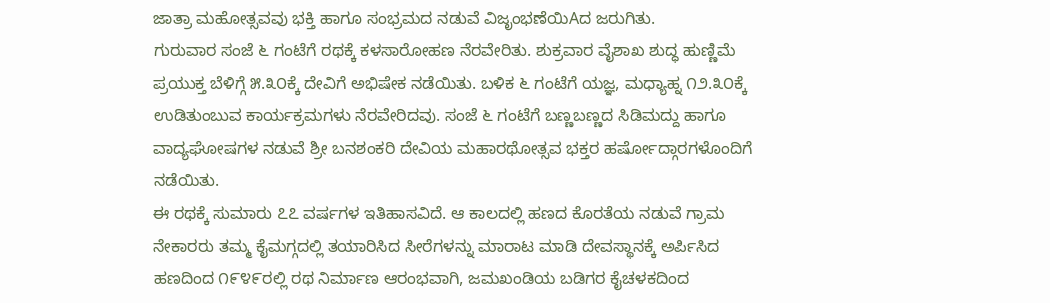ಜಾತ್ರಾ ಮಹೋತ್ಸವವು ಭಕ್ತಿ ಹಾಗೂ ಸಂಭ್ರಮದ ನಡುವೆ ವಿಜೃಂಭಣೆಯಿAದ ಜರುಗಿತು.
ಗುರುವಾರ ಸಂಜೆ ೬ ಗಂಟೆಗೆ ರಥಕ್ಕೆ ಕಳಸಾರೋಹಣ ನೆರವೇರಿತು. ಶುಕ್ರವಾರ ವೈಶಾಖ ಶುದ್ಧ ಹುಣ್ಣಿಮೆ ಪ್ರಯುಕ್ತ ಬೆಳಿಗ್ಗೆ ೫.೩೦ಕ್ಕೆ ದೇವಿಗೆ ಅಭಿಷೇಕ ನಡೆಯಿತು. ಬಳಿಕ ೬ ಗಂಟೆಗೆ ಯಜ್ಞ, ಮಧ್ಯಾಹ್ನ ೧೨.೩೦ಕ್ಕೆ ಉಡಿತುಂಬುವ ಕಾರ್ಯಕ್ರಮಗಳು ನೆರವೇರಿದವು. ಸಂಜೆ ೬ ಗಂಟೆಗೆ ಬಣ್ಣಬಣ್ಣದ ಸಿಡಿಮದ್ದು ಹಾಗೂ ವಾದ್ಯಘೋಷಗಳ ನಡುವೆ ಶ್ರೀ ಬನಶಂಕರಿ ದೇವಿಯ ಮಹಾರಥೋತ್ಸವ ಭಕ್ತರ ಹರ್ಷೋದ್ಗಾರಗಳೊಂದಿಗೆ ನಡೆಯಿತು.
ಈ ರಥಕ್ಕೆ ಸುಮಾರು ೭೭ ವರ್ಷಗಳ ಇತಿಹಾಸವಿದೆ. ಆ ಕಾಲದಲ್ಲಿ ಹಣದ ಕೊರತೆಯ ನಡುವೆ ಗ್ರಾಮ ನೇಕಾರರು ತಮ್ಮ ಕೈಮಗ್ಗದಲ್ಲಿ ತಯಾರಿಸಿದ ಸೀರೆಗಳನ್ನು ಮಾರಾಟ ಮಾಡಿ ದೇವಸ್ಥಾನಕ್ಕೆ ಅರ್ಪಿಸಿದ ಹಣದಿಂದ ೧೯೪೯ರಲ್ಲಿ ರಥ ನಿರ್ಮಾಣ ಆರಂಭವಾಗಿ, ಜಮಖಂಡಿಯ ಬಡಿಗರ ಕೈಚಳಕದಿಂದ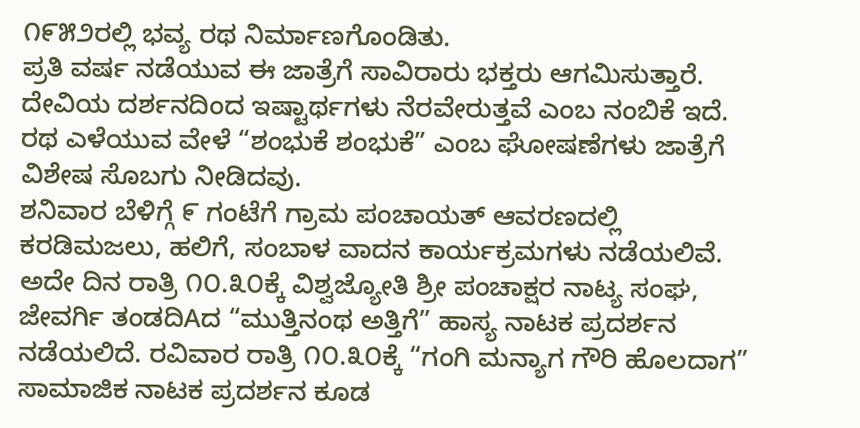೧೯೫೨ರಲ್ಲಿ ಭವ್ಯ ರಥ ನಿರ್ಮಾಣಗೊಂಡಿತು.
ಪ್ರತಿ ವರ್ಷ ನಡೆಯುವ ಈ ಜಾತ್ರೆಗೆ ಸಾವಿರಾರು ಭಕ್ತರು ಆಗಮಿಸುತ್ತಾರೆ. ದೇವಿಯ ದರ್ಶನದಿಂದ ಇಷ್ಟಾರ್ಥಗಳು ನೆರವೇರುತ್ತವೆ ಎಂಬ ನಂಬಿಕೆ ಇದೆ. ರಥ ಎಳೆಯುವ ವೇಳೆ “ಶಂಭುಕೆ ಶಂಭುಕೆ” ಎಂಬ ಘೋಷಣೆಗಳು ಜಾತ್ರೆಗೆ ವಿಶೇಷ ಸೊಬಗು ನೀಡಿದವು.
ಶನಿವಾರ ಬೆಳಿಗ್ಗೆ ೯ ಗಂಟೆಗೆ ಗ್ರಾಮ ಪಂಚಾಯತ್ ಆವರಣದಲ್ಲಿ ಕರಡಿಮಜಲು, ಹಲಿಗೆ, ಸಂಬಾಳ ವಾದನ ಕಾರ್ಯಕ್ರಮಗಳು ನಡೆಯಲಿವೆ. ಅದೇ ದಿನ ರಾತ್ರಿ ೧೦.೩೦ಕ್ಕೆ ವಿಶ್ವಜ್ಯೋತಿ ಶ್ರೀ ಪಂಚಾಕ್ಷರ ನಾಟ್ಯ ಸಂಘ, ಜೇವರ್ಗಿ ತಂಡದಿAದ “ಮುತ್ತಿನಂಥ ಅತ್ತಿಗೆ” ಹಾಸ್ಯ ನಾಟಕ ಪ್ರದರ್ಶನ ನಡೆಯಲಿದೆ. ರವಿವಾರ ರಾತ್ರಿ ೧೦.೩೦ಕ್ಕೆ “ಗಂಗಿ ಮನ್ಯಾಗ ಗೌರಿ ಹೊಲದಾಗ” ಸಾಮಾಜಿಕ ನಾಟಕ ಪ್ರದರ್ಶನ ಕೂಡ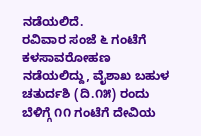ನಡೆಯಲಿದೆ.
ರವಿವಾರ ಸಂಜೆ ೬ ಗಂಟೆಗೆ ಕಳಸಾವರೋಹಣ ನಡೆಯಲಿದ್ದು, ವೈಶಾಖ ಬಹುಳ ಚತುರ್ದಶಿ (ದಿ.೧೫) ರಂದು ಬೆಳಿಗ್ಗೆ ೧೧ ಗಂಟೆಗೆ ದೇವಿಯ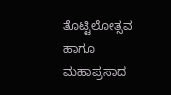ತೊಟ್ಟಿಲೋತ್ಸವ ಹಾಗೂ ಮಹಾಪ್ರಸಾದ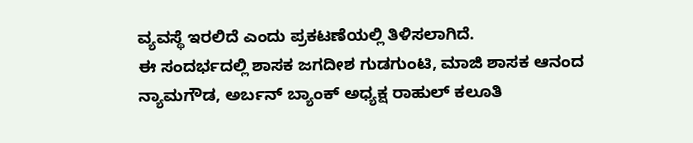ವ್ಯವಸ್ಥೆ ಇರಲಿದೆ ಎಂದು ಪ್ರಕಟಣೆಯಲ್ಲಿ ತಿಳಿಸಲಾಗಿದೆ.
ಈ ಸಂದರ್ಭದಲ್ಲಿ ಶಾಸಕ ಜಗದೀಶ ಗುಡಗುಂಟಿ, ಮಾಜಿ ಶಾಸಕ ಆನಂದ ನ್ಯಾಮಗೌಡ, ಅರ್ಬನ್ ಬ್ಯಾಂಕ್ ಅಧ್ಯಕ್ಷ ರಾಹುಲ್ ಕಲೂತಿ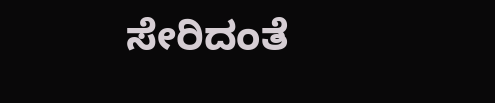ಸೇರಿದಂತೆ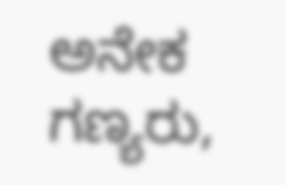ಅನೇಕ ಗಣ್ಯರು,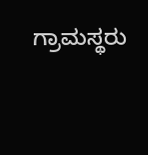ಗ್ರಾಮಸ್ಥರು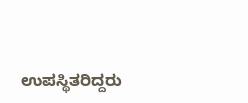ಉಪಸ್ಥಿತರಿದ್ದರು